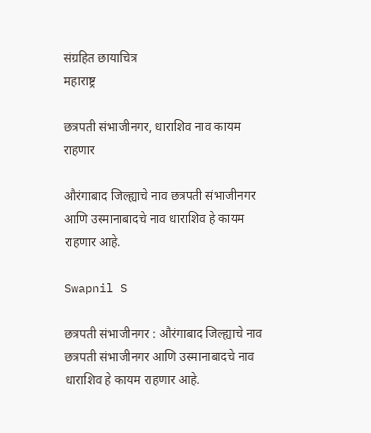संग्रहित छायाचित्र
महाराष्ट्र

छत्रपती संभाजीनगर, धाराशिव नाव कायम राहणार

औरंगाबाद जिल्ह्याचे नाव छत्रपती संभाजीनगर आणि उस्मानाबादचे नाव धाराशिव हे कायम राहणार आहे.

Swapnil S

छत्रपती संभाजीनगर : औरंगाबाद जिल्ह्याचे नाव छत्रपती संभाजीनगर आणि उस्मानाबादचे नाव धाराशिव हे कायम राहणार आहे.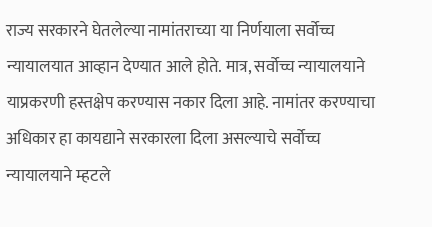राज्य सरकारने घेतलेल्या नामांतराच्या या निर्णयाला सर्वोच्च न्यायालयात आव्हान देण्यात आले होते. मात्र, सर्वोच्च न्यायालयाने याप्रकरणी हस्तक्षेप करण्यास नकार दिला आहे. नामांतर करण्याचा अधिकार हा कायद्याने सरकारला दिला असल्याचे सर्वोच्च न्यायालयाने म्हटले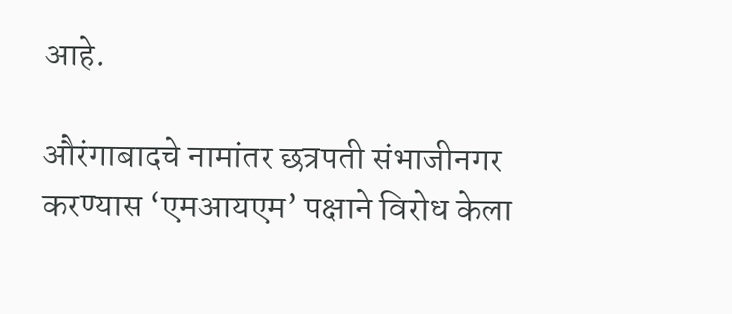आहे.

औरंगाबादचे नामांतर छत्रपती संभाजीनगर करण्यास ‘एमआयएम’ पक्षाने विरोध केला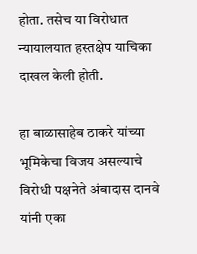होता. तसेच या विरोधात न्यायालयात हस्तक्षेप याचिका दाखल केली होती.

हा बाळासाहेब ठाकरे यांच्या भूमिकेचा विजय असल्याचे विरोधी पक्षनेते अंबादास दानवे यांनी एका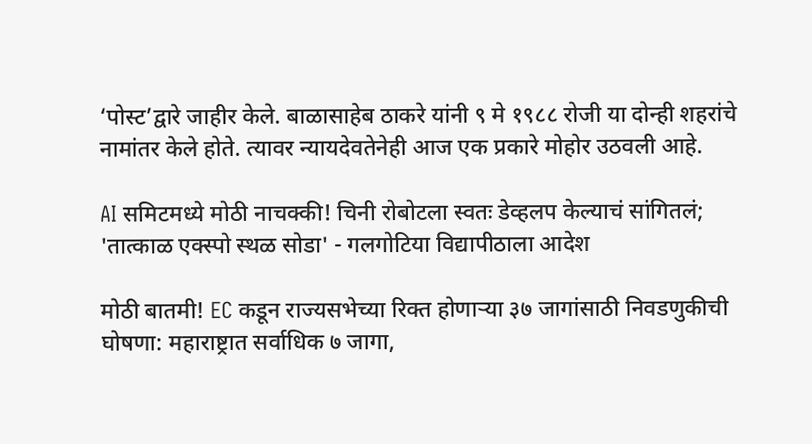‘पोस्ट’द्वारे जाहीर केले. बाळासाहेब ठाकरे यांनी ९ मे १९८८ रोजी या दोन्ही शहरांचे नामांतर केले होते. त्यावर न्यायदेवतेनेही आज एक प्रकारे मोहोर उठवली आहे.

AI समिटमध्ये मोठी नाचक्की! चिनी रोबोटला स्वतः डेव्हलप केल्याचं सांगितलं; 'तात्काळ एक्स्पो स्थळ सोडा' - गलगोटिया विद्यापीठाला आदेश

मोठी बातमी! EC कडून राज्यसभेच्या रिक्त होणाऱ्या ३७ जागांसाठी निवडणुकीची घोषणा: महाराष्ट्रात सर्वाधिक ७ जागा,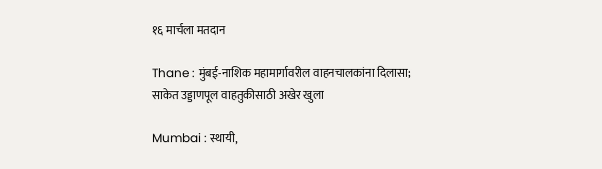१६ मार्चला मतदान

Thane : मुंबई-नाशिक महामार्गावरील वाहनचालकांना दिलासा; साकेत उड्डाणपूल वाहतुकीसाठी अखेर खुला

Mumbai : स्थायी,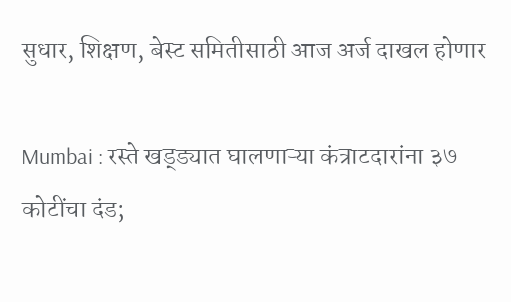सुधार, शिक्षण, बेस्ट समितीसाठी आज अर्ज दाखल होणार

Mumbai : रस्ते खड्ड्यात घालणाऱ्या कंत्राटदारांना ३७ कोटींचा दंड;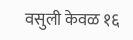वसुली केवळ १६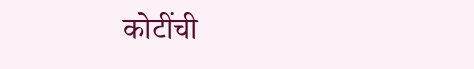कोटींची